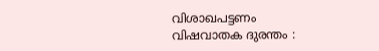വിശാഖപട്ടണം വിഷവാതക ദുരന്തം :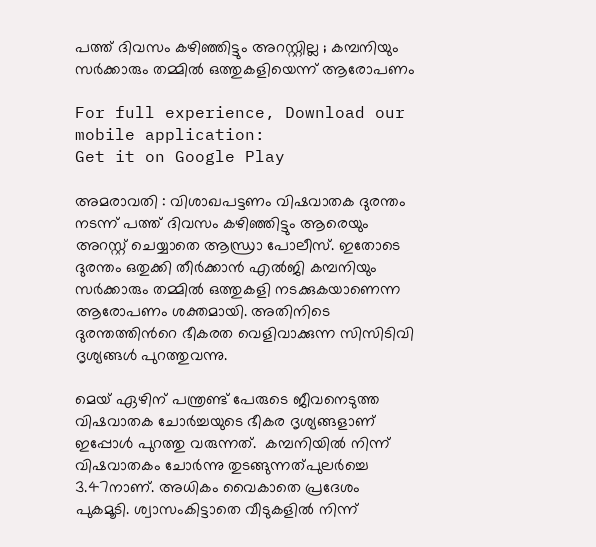പത്ത് ദിവസം കഴിഞ്ഞിട്ടും അറസ്റ്റില്ല ; കമ്പനിയും സർക്കാരും തമ്മില്‍ ഒത്തുകളിയെന്ന് ആരോപണം

For full experience, Download our mobile application:
Get it on Google Play

അമരാവതി : വിശാഖപട്ടണം വിഷവാതക ദുരന്തം നടന്ന് പത്ത് ദിവസം കഴിഞ്ഞിട്ടും ആരെയും അറസ്റ്റ് ചെയ്യാതെ ആന്ധ്രാ പോലീസ്. ഇതോടെ ദുരന്തം ഒതുക്കി തീർക്കാൻ എൽജി കമ്പനിയും സർക്കാരും തമ്മിൽ ഒത്തുകളി നടക്കുകയാണെന്ന ആരോപണം ശക്തമായി. അതിനിടെ ദുരന്തത്തിന്‍റെ ഭീകരത വെളിവാക്കുന്ന സിസിടിവി ദൃശ്യങ്ങൾ പുറത്തുവന്നു.

മെയ് ഏഴിന് പന്ത്രണ്ട് പേരുടെ ജീവനെടുത്ത വിഷവാതക ചോർച്ചയുടെ ഭീകര ദൃശ്യങ്ങളാണ് ഇപ്പോൾ പുറത്തു വരുന്നത്.  കമ്പനിയിൽ നിന്ന് വിഷവാതകം ചോർന്നു തുടങ്ങുന്നത്പുലർച്ചെ 3.47നാണ്. അധികം വൈകാതെ പ്രദേശം പുകമൂടി. ശ്വാസംകിട്ടാതെ വീടുകളിൽ നിന്ന്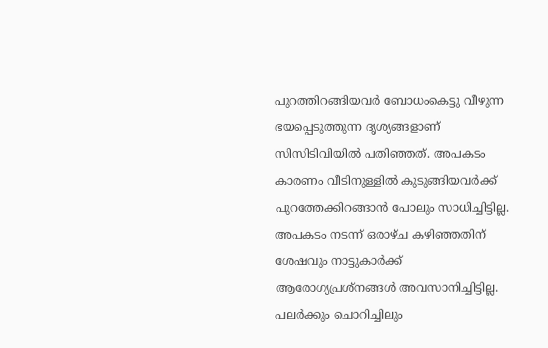പുറത്തിറങ്ങിയവർ ബോധംകെട്ടു വീഴുന്ന ഭയപ്പെടുത്തുന്ന ദൃശ്യങ്ങളാണ് സിസിടിവിയിൽ പതിഞ്ഞത്. അപകടം കാരണം വീടിനുള്ളിൽ കുടുങ്ങിയവർക്ക് പുറത്തേക്കിറങ്ങാൻ പോലും സാധിച്ചിട്ടില്ല. അപകടം നടന്ന് ഒരാഴ്ച കഴിഞ്ഞതിന് ശേഷവും നാട്ടുകാർക്ക് ആരോഗ്യപ്രശ്നങ്ങൾ അവസാനിച്ചിട്ടില്ല. പലർക്കും ചൊറിച്ചിലും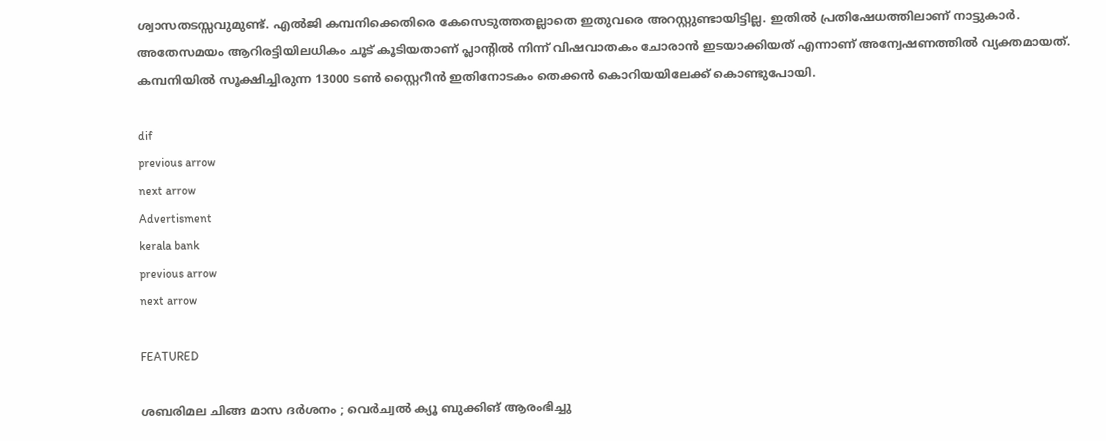ശ്വാസതടസ്സവുമുണ്ട്. എൽജി കമ്പനിക്കെതിരെ കേസെടുത്തതല്ലാതെ ഇതുവരെ അറസ്റ്റുണ്ടായിട്ടില്ല. ഇതിൽ പ്രതിഷേധത്തിലാണ് നാട്ടുകാർ. അതേസമയം ആറിരട്ടിയിലധികം ചൂട് കൂടിയതാണ് പ്ലാന്‍റിൽ നിന്ന് വിഷവാതകം ചോരാൻ ഇടയാക്കിയത് എന്നാണ് അന്വേഷണത്തിൽ വ്യക്തമായത്. കമ്പനിയിൽ സൂക്ഷിച്ചിരുന്ന 13000 ടൺ സ്റ്റൈറീൻ ഇതിനോടകം തെക്കൻ കൊറിയയിലേക്ക് കൊണ്ടുപോയി.

dif
previous arrow
next arrow
Advertisment
kerala bank
previous arrow
next arrow

FEATURED

ശബരിമല ചിങ്ങ മാസ ദര്‍ശനം ; വെര്‍ച്വല്‍ ക്യൂ ബുക്കിങ് ആരംഭിച്ചു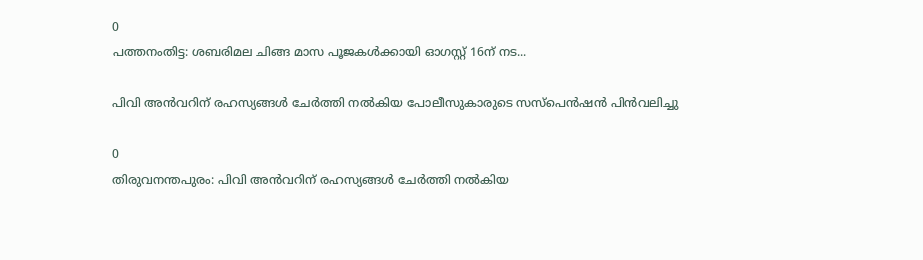0
പത്തനംതിട്ട: ശബരിമല ചിങ്ങ മാസ പൂജകള്‍ക്കായി ഓഗസ്റ്റ് 16ന് നട...

പിവി അൻവറിന് രഹസ്യങ്ങൾ ചേർത്തി നൽകിയ പോലീസുകാരുടെ സസ്പെൻഷൻ പിൻവലിച്ചു

0
തിരുവനന്തപുരം: പിവി അൻവറിന് രഹസ്യങ്ങൾ ചേർത്തി നൽകിയ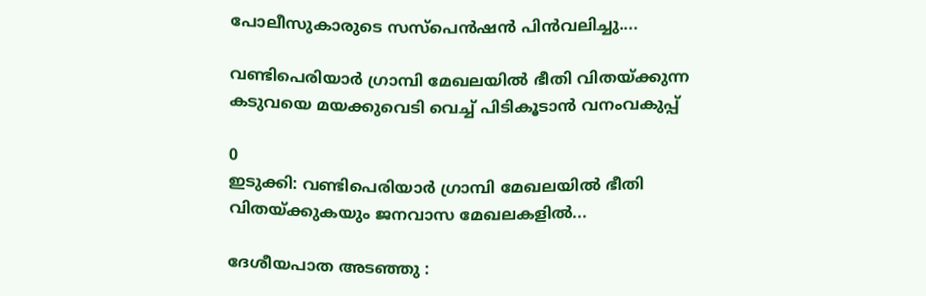പോലീസുകാരുടെ സസ്പെൻഷൻ പിൻവലിച്ചു....

വണ്ടിപെരിയാർ ഗ്രാമ്പി മേഖലയിൽ ഭീതി വിതയ്ക്കുന്ന കടുവയെ മയക്കുവെടി വെച്ച് പിടികൂടാൻ വനംവകുപ്പ്

0
ഇടുക്കി: വണ്ടിപെരിയാർ ഗ്രാമ്പി മേഖലയിൽ ഭീതി വിതയ്ക്കുകയും ജനവാസ മേഖലകളിൽ...

ദേശീയപാത അടഞ്ഞു :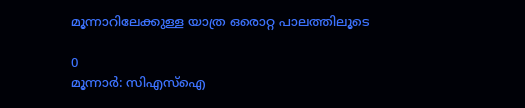മൂന്നാറിലേക്കുള്ള യാത്ര ഒരൊറ്റ പാലത്തിലൂടെ

0
മൂന്നാർ: സിഎസ്ഐ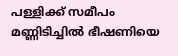പള്ളിക്ക് സമീപം മണ്ണിടിച്ചിൽ ഭീഷണിയെ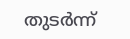തുടർന്ന്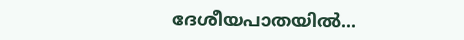ദേശീയപാതയിൽ...